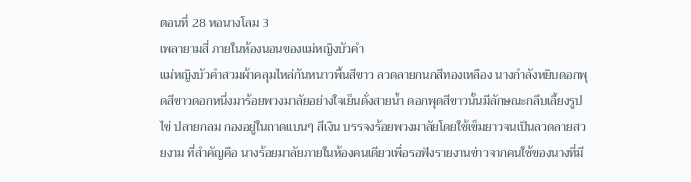ตอนที่ 28 หอนางโลม 3
เพลายามสี่ ภายในห้องนอนของแม่หญิงบัวคำ
แม่หญิงบัวคำสวมผ้าคลุมไหล่กันหนาวพื้นสีขาว ลวดลายกนกสีทองเหลือง นางกำลังหยิบดอกพุดสีขาวดอกหนึ่งมาร้อยพวงมาลัยอย่างใจเย็นดั่งสายน้ำ ดอกพุดสีขาวนั้นมีลักษณะกลีบเลี้ยงรูปไข่ ปลายกลม กองอยู่ในถาดแบนๆ สีเงิน บรรจงร้อยพวงมาลัยโดยใช้เข็มยาวจนเป็นลวดลายสวยงาม ที่สำคัญคือ นางร้อยมาลัยภายในห้องคนเดียวเพื่อรอฟังรายงานข่าวจากคนใช้ของนางที่มี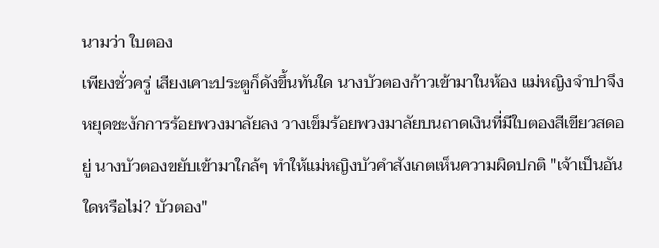นามว่า ใบตอง
เพียงชั่วครู่ เสียงเคาะประตูก็ดังขึ้นทันใด นางบัวตองก้าวเข้ามาในห้อง แม่หญิงจำปาจึงหยุดชะงักการร้อยพวงมาลัยลง วางเข็มร้อยพวงมาลัยบนถาดเงินที่มีใบตองสีเขียวสดอยู่ นางบัวตองขยับเข้ามาใกล้ๆ ทำให้แม่หญิงบัวคำสังเกตเห็นความผิดปกติ "เจ้าเป็นอันใดหรือไม่? บัวตอง"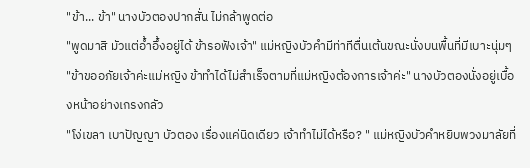"ข้า... ข้า" นางบัวตองปากสั่น ไม่กล้าพูดต่อ
"พูดมาสิ มัวแต่อ้ำอึ้งอยู่ได้ ข้ารอฟังเจ้า" แม่หญิงบัวคำมีท่าทีตื่นเต้นขณะนั่งบนพื้นที่มีเบาะนุ่มๆ
"ข้าขออภัยเจ้าค่ะแม่หญิง ข้าทำได้ไม่สำเร็จตามที่แม่หญิงต้องการเจ้าค่ะ" นางบัวตองนั่งอยู่เบื้องหน้าอย่างเกรงกลัว
"โง่เขลา เบาปัญญา บัวตอง เรื่องแค่นิดเดียว เจ้าทำไม่ได้หรือ? " แม่หญิงบัวคำหยิบพวงมาลัยที่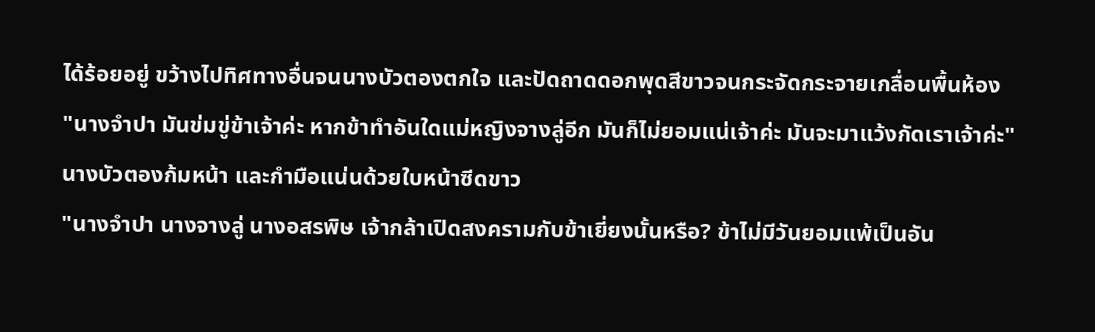ได้ร้อยอยู่ ขว้างไปทิศทางอื่นจนนางบัวตองตกใจ และปัดถาดดอกพุดสีขาวจนกระจัดกระจายเกลื่อนพื้นห้อง
"นางจำปา มันข่มขู่ข้าเจ้าค่ะ หากข้าทำอันใดแม่หญิงจางลู่อีก มันก็ไม่ยอมแน่เจ้าค่ะ มันจะมาแว้งกัดเราเจ้าค่ะ" นางบัวตองก้มหน้า และกำมือแน่นด้วยใบหน้าซีดขาว
"นางจำปา นางจางลู่ นางอสรพิษ เจ้ากล้าเปิดสงครามกับข้าเยี่ยงนั้นหรือ? ข้าไม่มีวันยอมแพ้เป็นอัน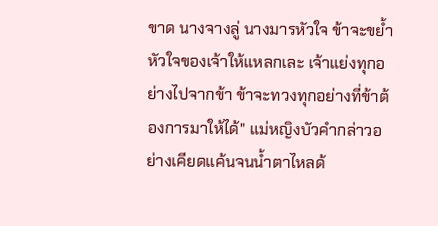ขาด นางจางลู่ นางมารหัวใจ ข้าจะขย้ำหัวใจของเจ้าให้แหลกเละ เจ้าแย่งทุกอย่างไปจากข้า ข้าจะทวงทุกอย่างที่ข้าต้องการมาให้ได้" แม่หญิงบัวคำกล่าวอย่างเคียดแค้นจนน้ำตาไหลด้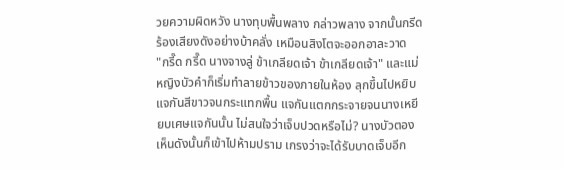วยความผิดหวัง นางทุบพื้นพลาง กล่าวพลาง จากนั้นกรีดร้องเสียงดังอย่างบ้าคลั่ง เหมือนสิงโตจะออกอาละวาด
"กรี๊ด กรี๊ด นางจางลู่ ข้าเกลียดเจ้า ข้าเกลียดเจ้า" และแม่หญิงบัวคำก็เริ่มทำลายข้าวของภายในห้อง ลุกขึ้นไปหยิบแจกันสีขาวจนกระแทกพื้น แจกันแตกกระจายจนนางเหยียบเศษแจกันนั้น ไม่สนใจว่าเจ็บปวดหรือไม่? นางบัวตองเห็นดังนั้นก็เข้าไปห้ามปราม เกรงว่าจะได้รับบาดเจ็บอีก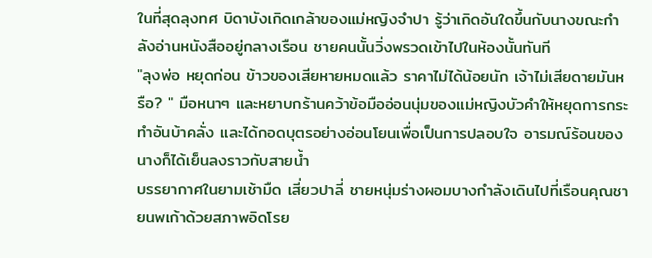ในที่สุดลุงทศ บิดาบังเกิดเกล้าของแม่หญิงจำปา รู้ว่าเกิดอันใดขึ้นกับนางขณะกำลังอ่านหนังสืออยู่กลางเรือน ชายคนนั้นวิ่งพรวดเข้าไปในห้องนั้นทันที
"ลุงพ่อ หยุดก่อน ข้าวของเสียหายหมดแล้ว ราคาไม่ได้น้อยนัก เจ้าไม่เสียดายมันหรือ? " มือหนาๆ และหยาบกร้านคว้าข้อมืออ่อนนุ่มของแม่หญิงบัวคำให้หยุดการกระทำอันบ้าคลั่ง และได้กอดบุตรอย่างอ่อนโยนเพื่อเป็นการปลอบใจ อารมณ์ร้อนของนางก็ได้เย็นลงราวกับสายน้ำ
บรรยากาศในยามเช้ามืด เสี่ยวปาลี่ ชายหนุ่มร่างผอมบางกำลังเดินไปที่เรือนคุณชายนพเก้าด้วยสภาพอิดโรย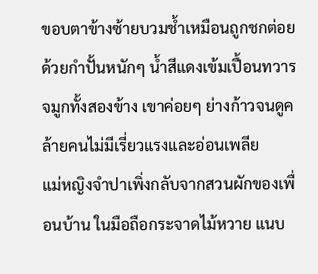ขอบตาข้างซ้ายบวมช้ำเหมือนถูกชกต่อยด้วยกำปั้นหนักๆ น้ำสีแดงเข้มเปื้อนทวารจมูกทั้งสองข้าง เขาค่อยๆ ย่างก้าวจนดูคล้ายคนไม่มีเรี่ยวแรงและอ่อนเพลีย
แม่หญิงจำปาเพิ่งกลับจากสวนผักของเพื่อนบ้าน ในมือถือกระจาดไม้หวาย แนบ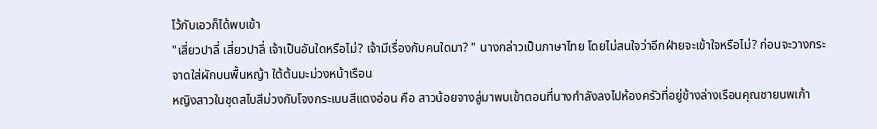ไว้กับเอวก็ได้พบเข้า
"เสี่ยวปาลี่ เสี่ยวปาลี่ เจ้าเป็นอันใดหรือไม่? เจ้ามีเรื่องกับคนใดมา? " นางกล่าวเป็นภาษาไทย โดยไม่สนใจว่าอีกฝ่ายจะเข้าใจหรือไม่? ก่อนจะวางกระจาดใส่ผักบนพื้นหญ้า ใต้ต้นมะม่วงหน้าเรือน
หญิงสาวในชุดสไบสีม่วงกับโจงกระเบนสีแดงอ่อน คือ สาวน้อยจางลู่มาพบเข้าตอนที่นางกำลังลงไปห้องครัวที่อยู่ข้างล่างเรือนคุณชายนพเก้า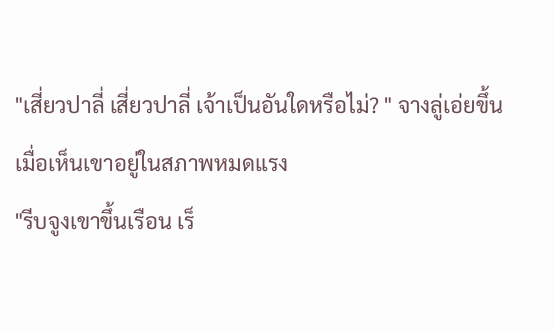"เสี่ยวปาลี่ เสี่ยวปาลี่ เจ้าเป็นอันใดหรือไม่? " จางลู่เอ่ยขึ้นเมื่อเห็นเขาอยู่ในสภาพหมดแรง
"รีบจูงเขาขึ้นเรือน เร็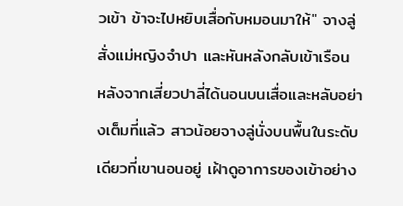วเข้า ข้าจะไปหยิบเสื่อกับหมอนมาให้" จางลู่สั่งแม่หญิงจำปา และหันหลังกลับเข้าเรือน
หลังจากเสี่ยวปาลี่ได้นอนบนเสื่อและหลับอย่างเต็มที่แล้ว สาวน้อยจางลู่นั่งบนพื้นในระดับเดียวที่เขานอนอยู่ เฝ้าดูอาการของเข้าอย่าง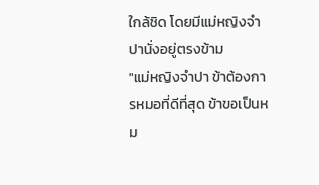ใกล้ชิด โดยมีแม่หญิงจำปานั่งอยู่ตรงข้าม
"แม่หญิงจำปา ข้าต้องการหมอที่ดีที่สุด ข้าขอเป็นหม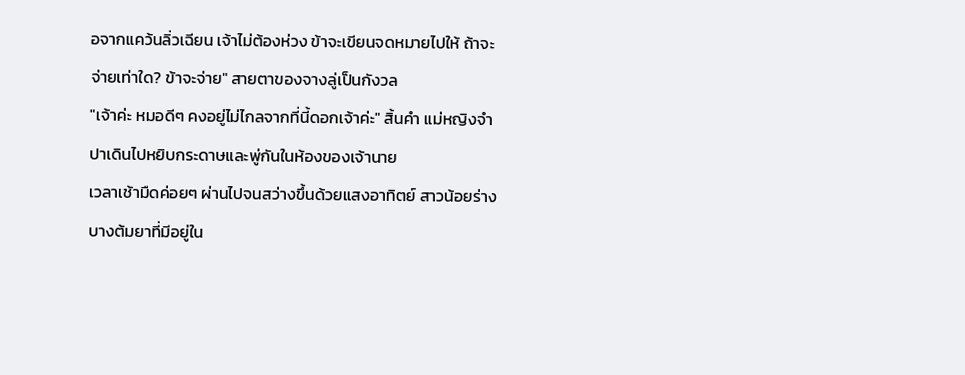อจากแคว้นลิ่วเฉียน เจ้าไม่ต้องห่วง ข้าจะเขียนจดหมายไปให้ ถ้าจะจ่ายเท่าใด? ข้าจะจ่าย" สายตาของจางลู่เป็นกังวล
"เจ้าค่ะ หมอดีๆ คงอยู่ไม่ไกลจากที่นี้ดอกเจ้าค่ะ" สิ้นคำ แม่หญิงจำปาเดินไปหยิบกระดาษและพู่กันในห้องของเจ้านาย
เวลาเช้ามืดค่อยๆ ผ่านไปจนสว่างขึ้นด้วยแสงอาทิตย์ สาวน้อยร่างบางต้มยาที่มีอยู่ใน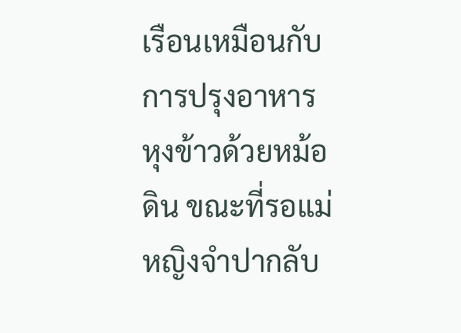เรือนเหมือนกับการปรุงอาหาร หุงข้าวด้วยหม้อดิน ขณะที่รอแม่หญิงจำปากลับ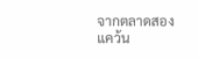จากตลาดสองแคว้น